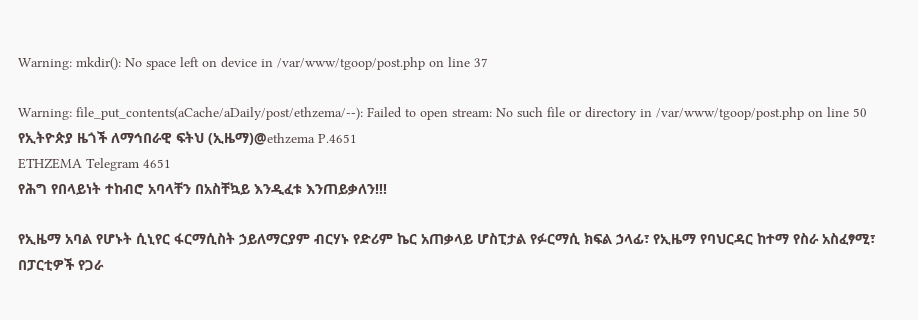Warning: mkdir(): No space left on device in /var/www/tgoop/post.php on line 37

Warning: file_put_contents(aCache/aDaily/post/ethzema/--): Failed to open stream: No such file or directory in /var/www/tgoop/post.php on line 50
የኢትዮጵያ ዜጎች ለማኅበራዊ ፍትህ (ኢዜማ)@ethzema P.4651
ETHZEMA Telegram 4651
የሕግ የበላይነት ተከብሮ አባላቸን በአስቸኳይ እንዲፈቱ እንጠይቃለን!!!

የኢዜማ አባል የሆኑት ሲኒየር ፋርማሲስት ኃይለማርያም ብርሃኑ የድሪም ኬር አጠቃላይ ሆስፒታል የፉርማሲ ክፍል ኃላፊ፣ የኢዜማ የባህርዳር ከተማ የስራ አስፈፃሚ፣ በፓርቲዎች የጋራ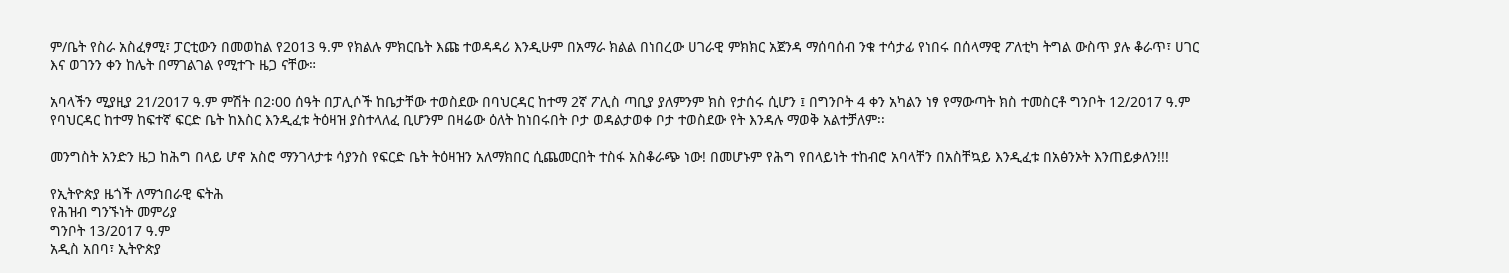ም/ቤት የስራ አስፈፃሚ፣ ፓርቲውን በመወከል የ2013 ዓ.ም የክልሉ ምክርቤት እጩ ተወዳዳሪ እንዲሁም በአማራ ክልል በነበረው ሀገራዊ ምክክር አጀንዳ ማሰባሰብ ንቁ ተሳታፊ የነበሩ በሰላማዊ ፖለቲካ ትግል ውስጥ ያሉ ቆራጥ፣ ሀገር እና ወገንን ቀን ከሌት በማገልገል የሚተጉ ዜጋ ናቸው።

አባላችን ሚያዚያ 21/2017 ዓ.ም ምሽት በ2፡00 ሰዓት በፓሊሶች ከቤታቸው ተወስደው በባህርዳር ከተማ 2ኛ ፖሊስ ጣቢያ ያለምንም ክስ የታሰሩ ሲሆን ፤ በግንቦት 4 ቀን አካልን ነፃ የማውጣት ክስ ተመስርቶ ግንቦት 12/2017 ዓ.ም የባህርዳር ከተማ ከፍተኛ ፍርድ ቤት ከእስር እንዲፈቱ ትዕዛዝ ያስተላለፈ ቢሆንም በዛሬው ዕለት ከነበሩበት ቦታ ወዳልታወቀ ቦታ ተወስደው የት እንዳሉ ማወቅ አልተቻለም፡፡

መንግስት አንድን ዜጋ ከሕግ በላይ ሆኖ አስሮ ማንገላታቱ ሳያንስ የፍርድ ቤት ትዕዛዝን አለማክበር ሲጨመርበት ተስፋ አስቆራጭ ነው! በመሆኑም የሕግ የበላይነት ተከብሮ አባላቸን በአስቸኳይ እንዲፈቱ በአፅንኦት እንጠይቃለን!!!

የኢትዮጵያ ዜጎች ለማኀበራዊ ፍትሕ
የሕዝብ ግንኙነት መምሪያ
ግንቦት 13/2017 ዓ.ም
አዲስ አበባ፣ ኢትዮጵያ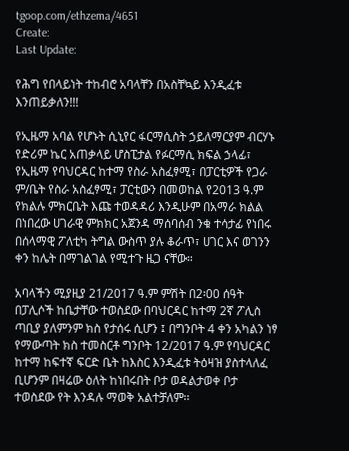tgoop.com/ethzema/4651
Create:
Last Update:

የሕግ የበላይነት ተከብሮ አባላቸን በአስቸኳይ እንዲፈቱ እንጠይቃለን!!!

የኢዜማ አባል የሆኑት ሲኒየር ፋርማሲስት ኃይለማርያም ብርሃኑ የድሪም ኬር አጠቃላይ ሆስፒታል የፉርማሲ ክፍል ኃላፊ፣ የኢዜማ የባህርዳር ከተማ የስራ አስፈፃሚ፣ በፓርቲዎች የጋራ ም/ቤት የስራ አስፈፃሚ፣ ፓርቲውን በመወከል የ2013 ዓ.ም የክልሉ ምክርቤት እጩ ተወዳዳሪ እንዲሁም በአማራ ክልል በነበረው ሀገራዊ ምክክር አጀንዳ ማሰባሰብ ንቁ ተሳታፊ የነበሩ በሰላማዊ ፖለቲካ ትግል ውስጥ ያሉ ቆራጥ፣ ሀገር እና ወገንን ቀን ከሌት በማገልገል የሚተጉ ዜጋ ናቸው።

አባላችን ሚያዚያ 21/2017 ዓ.ም ምሽት በ2፡00 ሰዓት በፓሊሶች ከቤታቸው ተወስደው በባህርዳር ከተማ 2ኛ ፖሊስ ጣቢያ ያለምንም ክስ የታሰሩ ሲሆን ፤ በግንቦት 4 ቀን አካልን ነፃ የማውጣት ክስ ተመስርቶ ግንቦት 12/2017 ዓ.ም የባህርዳር ከተማ ከፍተኛ ፍርድ ቤት ከእስር እንዲፈቱ ትዕዛዝ ያስተላለፈ ቢሆንም በዛሬው ዕለት ከነበሩበት ቦታ ወዳልታወቀ ቦታ ተወስደው የት እንዳሉ ማወቅ አልተቻለም፡፡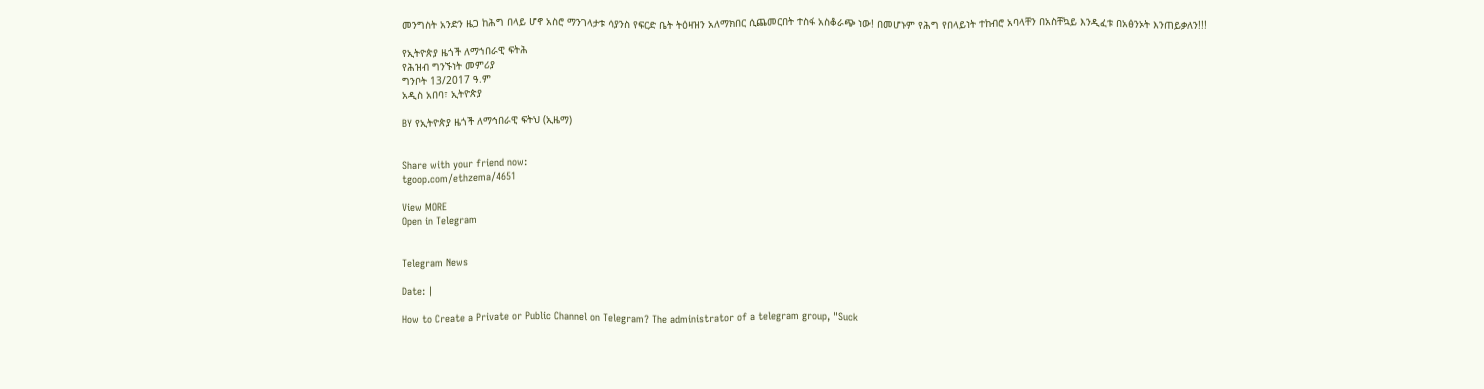መንግስት አንድን ዜጋ ከሕግ በላይ ሆኖ አስሮ ማንገላታቱ ሳያንስ የፍርድ ቤት ትዕዛዝን አለማክበር ሲጨመርበት ተስፋ አስቆራጭ ነው! በመሆኑም የሕግ የበላይነት ተከብሮ አባላቸን በአስቸኳይ እንዲፈቱ በአፅንኦት እንጠይቃለን!!!

የኢትዮጵያ ዜጎች ለማኀበራዊ ፍትሕ
የሕዝብ ግንኙነት መምሪያ
ግንቦት 13/2017 ዓ.ም
አዲስ አበባ፣ ኢትዮጵያ

BY የኢትዮጵያ ዜጎች ለማኅበራዊ ፍትህ (ኢዜማ)


Share with your friend now:
tgoop.com/ethzema/4651

View MORE
Open in Telegram


Telegram News

Date: |

How to Create a Private or Public Channel on Telegram? The administrator of a telegram group, "Suck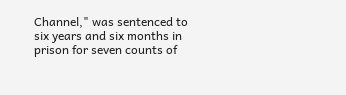Channel," was sentenced to six years and six months in prison for seven counts of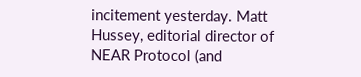incitement yesterday. Matt Hussey, editorial director of NEAR Protocol (and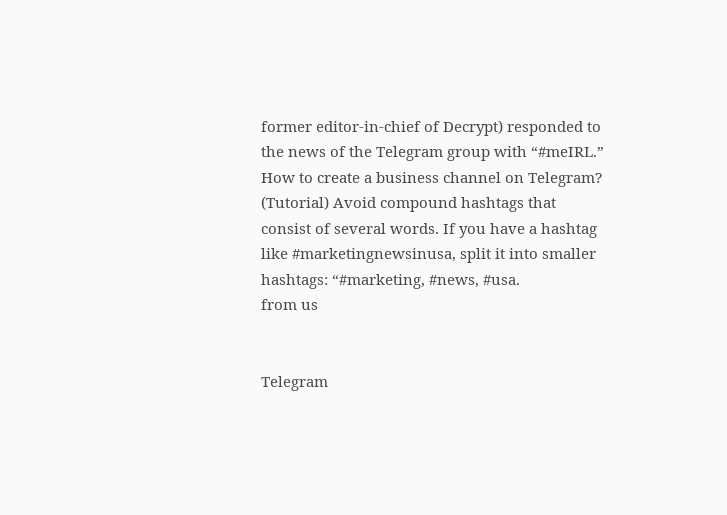former editor-in-chief of Decrypt) responded to the news of the Telegram group with “#meIRL.” How to create a business channel on Telegram? (Tutorial) Avoid compound hashtags that consist of several words. If you have a hashtag like #marketingnewsinusa, split it into smaller hashtags: “#marketing, #news, #usa.
from us


Telegram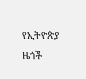የኢትዮጵያ ዜጎች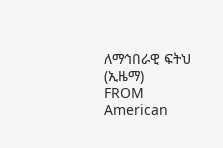ለማኅበራዊ ፍትህ (ኢዜማ)
FROM American